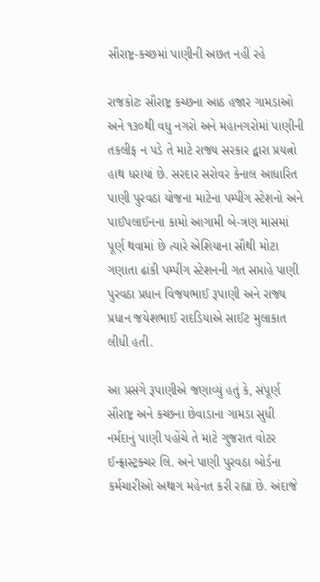સૌરાષ્ટ્ર-કચ્છમાં પાણીની અછત નહીં રહે

રાજકોટઃ સૌરાષ્ટ્ર કચ્છના આઠ હજાર ગામડાઓ અને ૧૩૦થી વધુ નગરો અને મહાનગરોમાં પાણીની તકલીફ ન પડે તે માટે રાજ્ય સરકાર દ્વારા પ્રયત્નો હાથ ધરાયાં છે. સરદાર સરોવર કેનાલ આધારિત પાણી પુરવઠા યોજના માટેના પમ્પીંગ સ્ટેશનો અને પાઈપલાઈનના કામો આગામી બે-ત્રણ માસમાં પૂર્ણ થવામાં છે ત્યારે એશિયાના સૌથી મોટા ગણાતા ઢાંકી પમ્પીંગ સ્ટેશનની ગત સપ્તાહે પાણી પુરવઠા પ્રધાન વિજયભાઈ રૂપાણી અને રાજ્ય પ્રધાન જયેશભાઈ રાદડિયાએ સાઈટ મુલાકાત લીધી હતી.

આ પ્રસંગે રૂપાણીએ જણાવ્યું હતું કે, સંપૂર્ણ સૌરાષ્ટ્ર અને કચ્છના છેવાડાના ગામડા સુધી નર્મદાનું પાણી પહોંચે તે માટે ગુજરાત વોટર ઈન્ફ્રાસ્ટ્રક્ચર લિ. અને પાણી પુરવઠા બોર્ડના કર્મચારીઓ અથાગ મહેનત કરી રહ્યાં છે. અંદાજે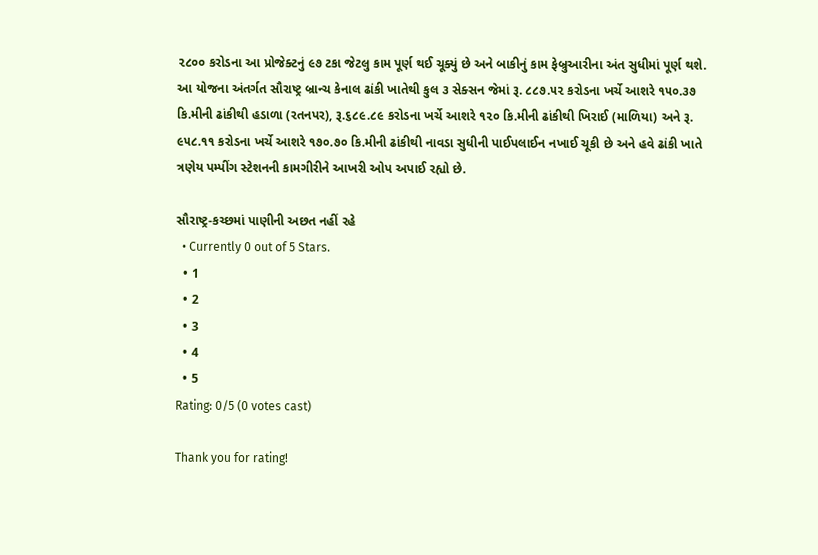૨૮૦૦ કરોડના આ પ્રોજેક્ટનું ૯૭ ટકા જેટલુ કામ પૂર્ણ થઈ ચૂક્યું છે અને બાકીનું કામ ફેબ્રુઆરીના અંત સુધીમાં પૂર્ણ થશે.
આ યોજના અંતર્ગત સૌરાષ્ટ્ર બ્રાન્ચ કેનાલ ઢાંકી ખાતેથી કુલ ૩ સેક્સન જેમાં રૂ. ૮૮૭.૫૨ કરોડના ખર્ચે આશરે ૧૫૦.૩૭ કિ.મીની ઢાંકીથી હડાળા (રતનપર), રૂ.૬૮૯.૮૯ કરોડના ખર્ચે આશરે ૧૨૦ કિ.મીની ઢાંકીથી ખિરાઈ (માળિયા) અને રૂ. ૯૫૮.૧૧ કરોડના ખર્ચે આશરે ૧૭૦.૭૦ કિ.મીની ઢાંકીથી નાવડા સુધીની પાઈપલાઈન નખાઈ ચૂકી છે અને હવે ઢાંકી ખાતે ત્રણેય પમ્પીંગ સ્ટેશનની કામગીરીને આખરી ઓપ અપાઈ રહ્યો છે.

સૌરાષ્ટ્ર-કચ્છમાં પાણીની અછત નહીં રહે
  • Currently 0 out of 5 Stars.
  • 1
  • 2
  • 3
  • 4
  • 5
Rating: 0/5 (0 votes cast)

Thank you for rating!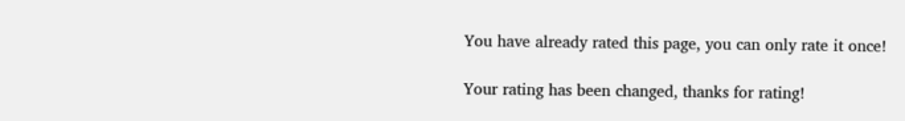You have already rated this page, you can only rate it once!

Your rating has been changed, thanks for rating!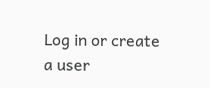Log in or create a user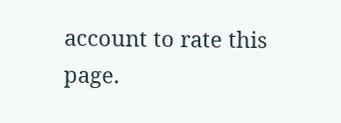account to rate this page.